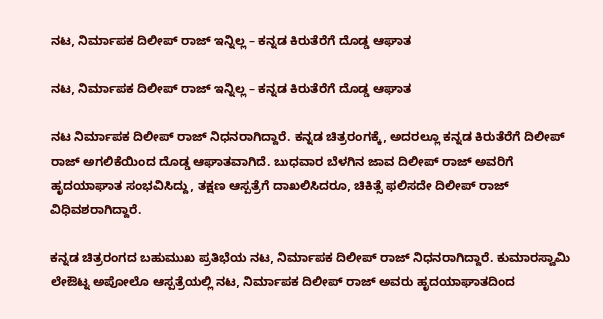ನಟ, ನಿರ್ಮಾಪಕ ದಿಲೀಪ್ ರಾಜ್ ಇನ್ನಿಲ್ಲ – ಕನ್ನಡ ಕಿರುತೆರೆಗೆ ದೊಡ್ಡ ಆಘಾತ

ನಟ, ನಿರ್ಮಾಪಕ ದಿಲೀಪ್ ರಾಜ್ ಇನ್ನಿಲ್ಲ – ಕನ್ನಡ ಕಿರುತೆರೆಗೆ ದೊಡ್ಡ ಆಘಾತ

ನಟ ನಿರ್ಮಾಪಕ ದಿಲೀಪ್ ರಾಜ್ ನಿಧನರಾಗಿದ್ದಾರೆ. ಕನ್ನಡ ಚಿತ್ರರಂಗಕ್ಕೆ, ಅದರಲ್ಲೂ ಕನ್ನಡ ಕಿರುತೆರೆಗೆ ದಿಲೀಪ್ ರಾಜ್ ಅಗಲಿಕೆಯಿಂದ ದೊಡ್ಡ ಆಘಾತವಾಗಿದೆ. ಬುಧವಾರ ಬೆಳಗಿನ ಜಾವ ದಿಲೀಪ್ ರಾಜ್ ಅವರಿಗೆ ಹೃದಯಾಘಾತ ಸಂಭವಿಸಿದ್ದು, ತಕ್ಷಣ ಆಸ್ಪತ್ರೆಗೆ ದಾಖಲಿಸಿದರೂ, ಚಿಕಿತ್ಸೆ ಫಲಿಸದೇ ದಿಲೀಪ್ ರಾಜ್ ವಿಧಿವಶರಾಗಿದ್ದಾರೆ.

ಕನ್ನಡ ಚಿತ್ರರಂಗದ ಬಹುಮುಖ ಪ್ರತಿಭೆಯ ನಟ, ನಿರ್ಮಾಪಕ ದಿಲೀಪ್ ರಾಜ್ ನಿಧನರಾಗಿದ್ದಾರೆ. ಕುಮಾರಸ್ವಾಮಿ ಲೇಔಟ್ನ ಅಪೋಲೊ ಆಸ್ಪತ್ರೆಯಲ್ಲಿ ನಟ, ನಿರ್ಮಾಪಕ ದಿಲೀಪ್ ರಾಜ್ ಅವರು ಹೃದಯಾಘಾತದಿಂದ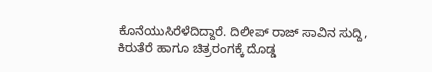ಕೊನೆಯುಸಿರೆಳೆದಿದ್ದಾರೆ. ದಿಲೀಪ್ ರಾಜ್ ಸಾವಿನ ಸುದ್ದಿ, ಕಿರುತೆರೆ ಹಾಗೂ ಚಿತ್ರರಂಗಕ್ಕೆ ದೊಡ್ಡ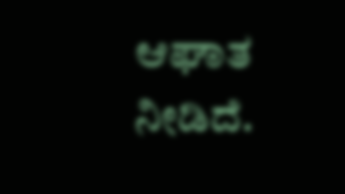ಆಘಾತ ನೀಡಿದೆ.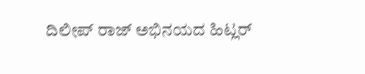ದಿಲೀಪ್ ರಾಜ್ ಅಭಿನಯದ ಹಿಟ್ಲರ್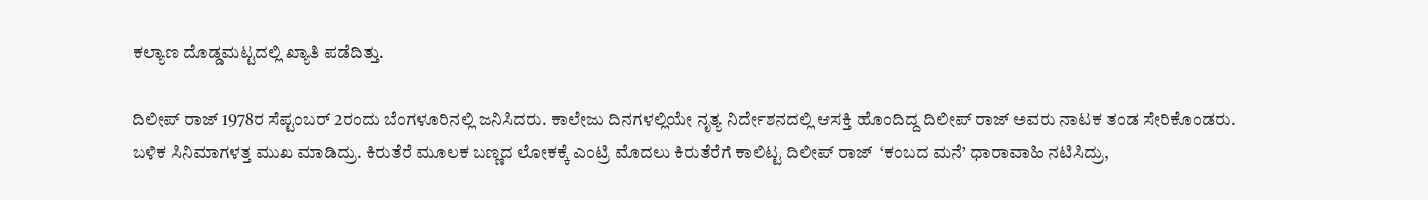ಕಲ್ಯಾಣ ದೊಡ್ಡಮಟ್ಟದಲ್ಲಿ ಖ್ಯಾತಿ ಪಡೆದಿತ್ತು.

ದಿಲೀಪ್ ರಾಜ್ 1978ರ ಸೆಪ್ಟಂಬರ್ 2ರಂದು ಬೆಂಗಳೂರಿನಲ್ಲಿ ಜನಿಸಿದರು. ಕಾಲೇಜು ದಿನಗಳಲ್ಲಿಯೇ ನೃತ್ಯ ನಿರ್ದೇಶನದಲ್ಲಿ ಆಸಕ್ತಿ ಹೊಂದಿದ್ದ ದಿಲೀಪ್ ರಾಜ್ ಅವರು ನಾಟಕ ತಂಡ ಸೇರಿಕೊಂಡರು. ಬಳಿಕ ಸಿನಿಮಾಗಳತ್ತ ಮುಖ ಮಾಡಿದ್ರು. ಕಿರುತೆರೆ ಮೂಲಕ ಬಣ್ಣದ ಲೋಕಕ್ಕೆ ಎಂಟ್ರಿ ಮೊದಲು ಕಿರುತೆರೆಗೆ ಕಾಲಿಟ್ಟ ದಿಲೀಪ್ ರಾಜ್  ‘ಕಂಬದ ಮನೆ’ ಧಾರಾವಾಹಿ ನಟಿಸಿದ್ರು,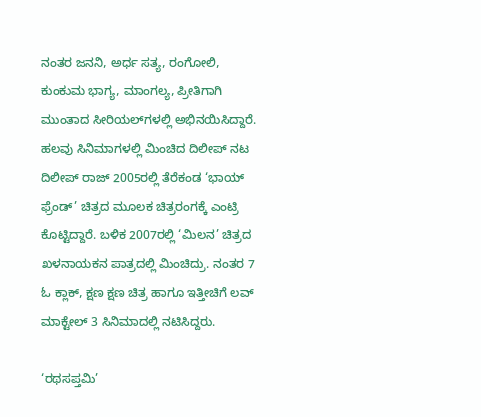ನಂತರ ಜನನಿ, ಅರ್ಧ ಸತ್ಯ, ರಂಗೋಲಿ, ಕುಂಕುಮ ಭಾಗ್ಯ, ಮಾಂಗಲ್ಯ, ಪ್ರೀತಿಗಾಗಿ ಮುಂತಾದ ಸೀರಿಯಲ್‌ಗಳಲ್ಲಿ ಅಭಿನಯಿಸಿದ್ದಾರೆ. ಹಲವು ಸಿನಿಮಾಗಳಲ್ಲಿ ಮಿಂಚಿದ ದಿಲೀಪ್ ನಟ ದಿಲೀಪ್ ರಾಜ್‌ 2005ರಲ್ಲಿ ತೆರೆಕಂಡ ‘ಭಾಯ್ ಫ್ರೆಂಡ್’ ಚಿತ್ರದ ಮೂಲಕ ಚಿತ್ರರಂಗಕ್ಕೆ ಎಂಟ್ರಿ ಕೊಟ್ಟಿದ್ದಾರೆ. ಬಳಿಕ 2007ರಲ್ಲಿ ‘ಮಿಲನ’ ಚಿತ್ರದ ಖಳನಾಯಕನ ಪಾತ್ರದಲ್ಲಿ ಮಿಂಚಿದ್ರು. ನಂತರ 7 ಓ ಕ್ಲಾಕ್, ಕ್ಷಣ ಕ್ಷಣ ಚಿತ್ರ ಹಾಗೂ ಇತ್ತೀಚಿಗೆ ಲವ್ ಮಾಕ್ಟೇಲ್ 3 ಸಿನಿಮಾದಲ್ಲಿ ನಟಿಸಿದ್ದರು.

‘ರಥಸಪ್ತಮಿ’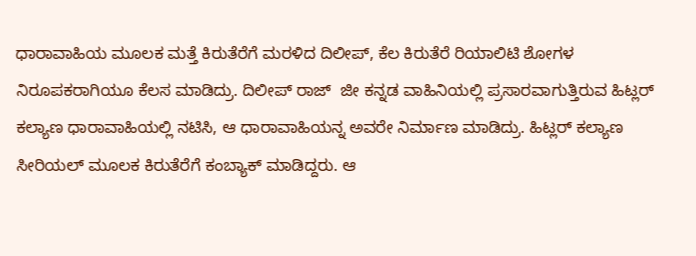ಧಾರಾವಾಹಿಯ ಮೂಲಕ ಮತ್ತೆ ಕಿರುತೆರೆಗೆ ಮರಳಿದ ದಿಲೀಪ್, ಕೆಲ ಕಿರುತೆರೆ ರಿಯಾಲಿಟಿ ಶೋಗಳ ನಿರೂಪಕರಾಗಿಯೂ ಕೆಲಸ ಮಾಡಿದ್ರು. ದಿಲೀಪ್ ರಾಜ್  ಜೀ ಕನ್ನಡ ವಾಹಿನಿಯಲ್ಲಿ ಪ್ರಸಾರವಾಗುತ್ತಿರುವ ಹಿಟ್ಲರ್ ಕಲ್ಯಾಣ ಧಾರಾವಾಹಿಯಲ್ಲಿ ನಟಿಸಿ, ಆ ಧಾರಾವಾಹಿಯನ್ನ ಅವರೇ ನಿರ್ಮಾಣ ಮಾಡಿದ್ರು. ಹಿಟ್ಲರ್ ಕಲ್ಯಾಣ ಸೀರಿಯಲ್ ಮೂಲಕ ಕಿರುತೆರೆಗೆ ಕಂಬ್ಯಾಕ್ ಮಾಡಿದ್ದರು. ಆ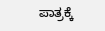ಪಾತ್ರಕ್ಕೆ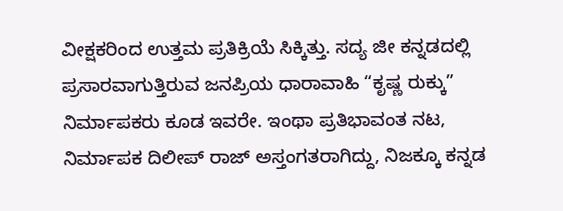ವೀಕ್ಷಕರಿಂದ ಉತ್ತಮ ಪ್ರತಿಕ್ರಿಯೆ ಸಿಕ್ಕಿತ್ತು. ಸದ್ಯ ಜೀ ಕನ್ನಡದಲ್ಲಿ ಪ್ರಸಾರವಾಗುತ್ತಿರುವ ಜನಪ್ರಿಯ ಧಾರಾವಾಹಿ “ಕೃಷ್ಣ ರುಕ್ಕು” ನಿರ್ಮಾಪಕರು ಕೂಡ ಇವರೇ. ಇಂಥಾ ಪ್ರತಿಭಾವಂತ ನಟ, ನಿರ್ಮಾಪಕ ದಿಲೀಪ್ ರಾಜ್ ಅಸ್ತಂಗತರಾಗಿದ್ದು, ನಿಜಕ್ಕೂ ಕನ್ನಡ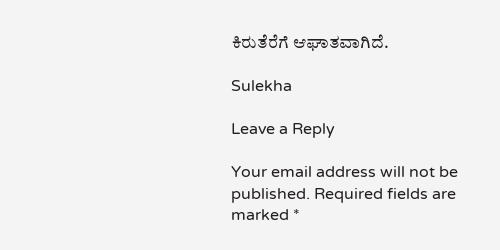ಕಿರುತೆರೆಗೆ ಆಘಾತವಾಗಿದೆ.

Sulekha

Leave a Reply

Your email address will not be published. Required fields are marked *